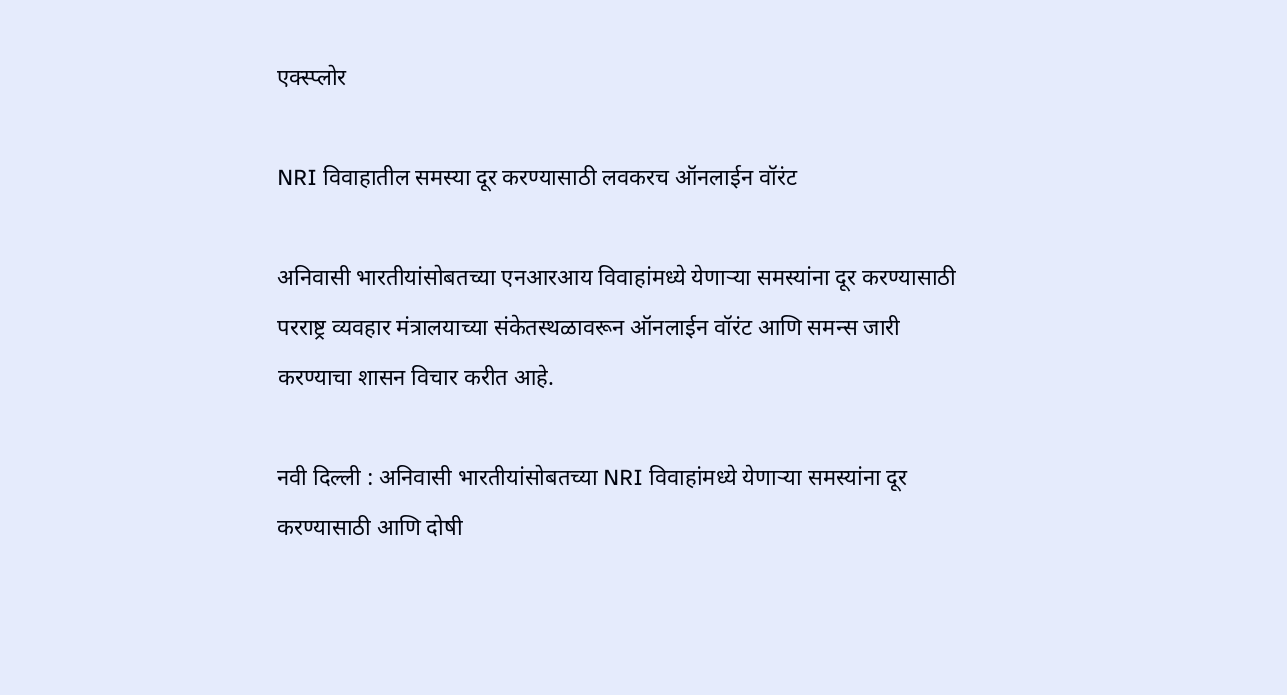एक्स्प्लोर

NRI विवाहातील समस्या दूर करण्यासाठी लवकरच ऑनलाईन वॉरंट

अनिवासी भारतीयांसोबतच्या एनआरआय विवाहांमध्ये येणाऱ्या समस्यांना दूर करण्यासाठी परराष्ट्र व्यवहार मंत्रालयाच्या संकेतस्थळावरून ऑनलाईन वॉरंट आणि समन्स जारी करण्याचा शासन विचार करीत आहे.

नवी दिल्ली : अनिवासी भारतीयांसोबतच्या NRI विवाहांमध्ये येणाऱ्या समस्यांना दूर करण्यासाठी आणि दोषी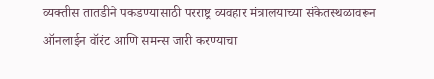व्यक्तीस तातडीने पकडण्यासाठी परराष्ट्र व्यवहार मंत्रालयाच्या संकेतस्थळावरून ऑनलाईन वॉरंट आणि समन्स जारी करण्याचा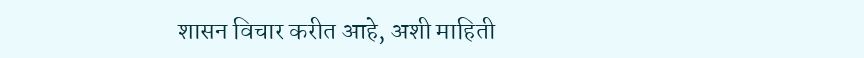शासन विचार करीत आहे, अशी माहिती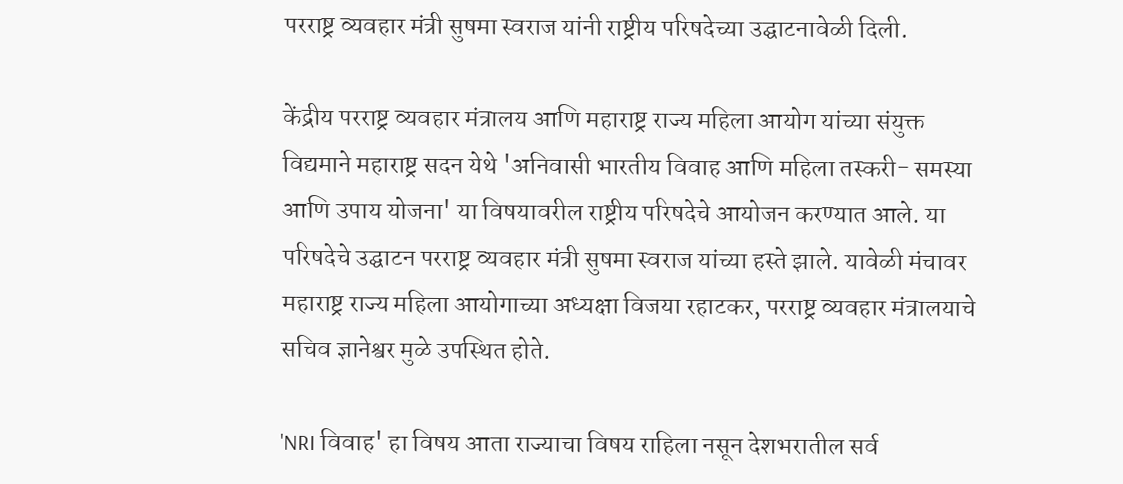परराष्ट्र व्यवहार मंत्री सुषमा स्वराज यांनी राष्ट्रीय परिषदेच्या उद्घाटनावेळी दिली.

केंद्रीय परराष्ट्र व्यवहार मंत्रालय आणि महाराष्ट्र राज्य महिला आयोग यांच्या संयुक्त विद्यमाने महाराष्ट्र सदन येथे 'अनिवासी भारतीय विवाह आणि महिला तस्करी- समस्या आणि उपाय योजना' या विषयावरील राष्ट्रीय परिषदेचे आयोजन करण्यात आले. या परिषदेचे उद्घाटन परराष्ट्र व्यवहार मंत्री सुषमा स्वराज यांच्या हस्ते झाले. यावेळी मंचावर महाराष्ट्र राज्य महिला आयोगाच्या अध्यक्षा विजया रहाटकर, परराष्ट्र व्यवहार मंत्रालयाचे सचिव ज्ञानेश्वर मुळे उपस्थित होते.

'NRI विवाह' हा विषय आता राज्याचा विषय राहिला नसून देशभरातील सर्व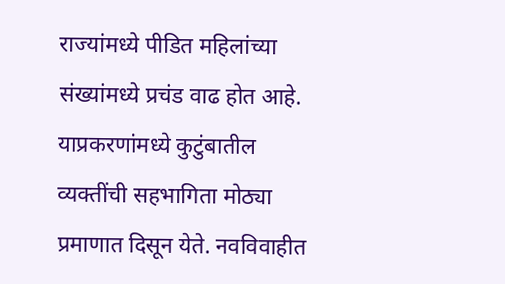राज्यांमध्ये पीडित महिलांच्या संख्यांमध्ये प्रचंड वाढ होत आहे. याप्रकरणांमध्ये कुटुंबातील व्यक्तींची सहभागिता मोठ्या प्रमाणात दिसून येते. नवविवाहीत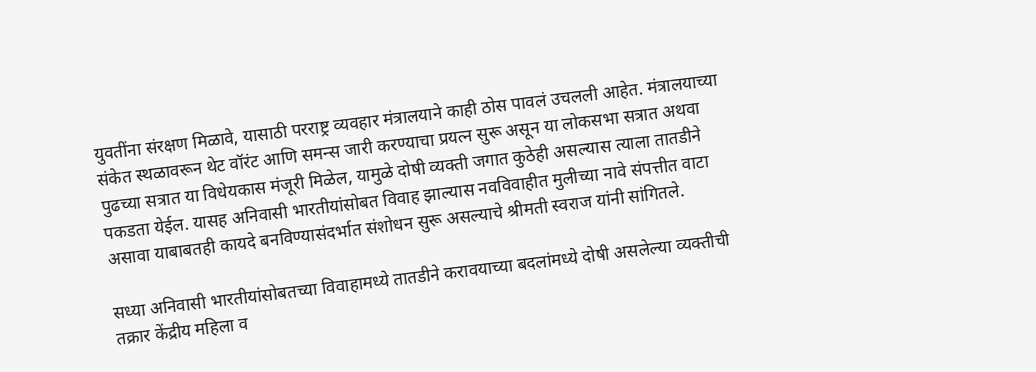युवतींना संरक्षण मिळावे, यासाठी परराष्ट्र व्यवहार मंत्रालयाने काही ठोस पावलं उचलली आहेत. मंत्रालयाच्या संकेत स्थळावरून थेट वॉरंट आणि समन्स जारी करण्याचा प्रयत्न सुरू असून या लोकसभा सत्रात अथवा पुढच्या सत्रात या विधेयकास मंजूरी मिळेल, यामुळे दोषी व्यक्ती जगात कुठेही असल्यास त्याला तातडीने पकडता येईल. यासह अनिवासी भारतीयांसोबत विवाह झाल्यास नवविवाहीत मुलीच्या नावे संपत्तीत वाटा असावा याबाबतही कायदे बनविण्यासंदर्भात संशोधन सुरू असल्याचे श्रीमती स्वराज यांनी सांगितले.

सध्या अनिवासी भारतीयांसोबतच्या विवाहामध्ये तातडीने करावयाच्या बदलांमध्ये दोषी असलेल्या व्यक्तीची तक्रार केंद्रीय महिला व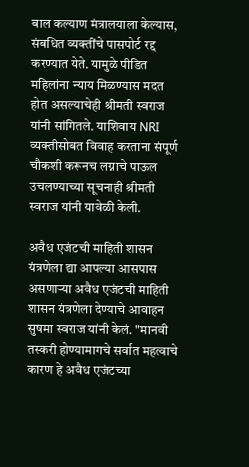बाल कल्याण मंत्रालयाला केल्यास, संबधित व्यक्तींचे पासपोर्ट रद्द करण्यात येते. यामुळे पीडित महिलांना न्याय मिळण्यास मदत होत असल्याचेही श्रीमती स्वराज यांनी सांगितले. याशिवाय NRI व्यक्तीसोबत विवाह करताना संपूर्ण चौकशी करूनच लग्नाचे पाऊल उचलण्याच्या सूचनाही श्रीमती स्वराज यांनी यावेळी केली.

अवैध एजंटची माहिती शासन यंत्रणेला द्या आपल्या आसपास असणाऱ्या अवैध एजंटची माहिती शासन यंत्रणेला देण्याचे आवाहन सुषमा स्वराज यांनी केलं. "मानवी तस्करी होण्यामागचे सर्वात महत्वाचे कारण हे अवैध एजंटच्या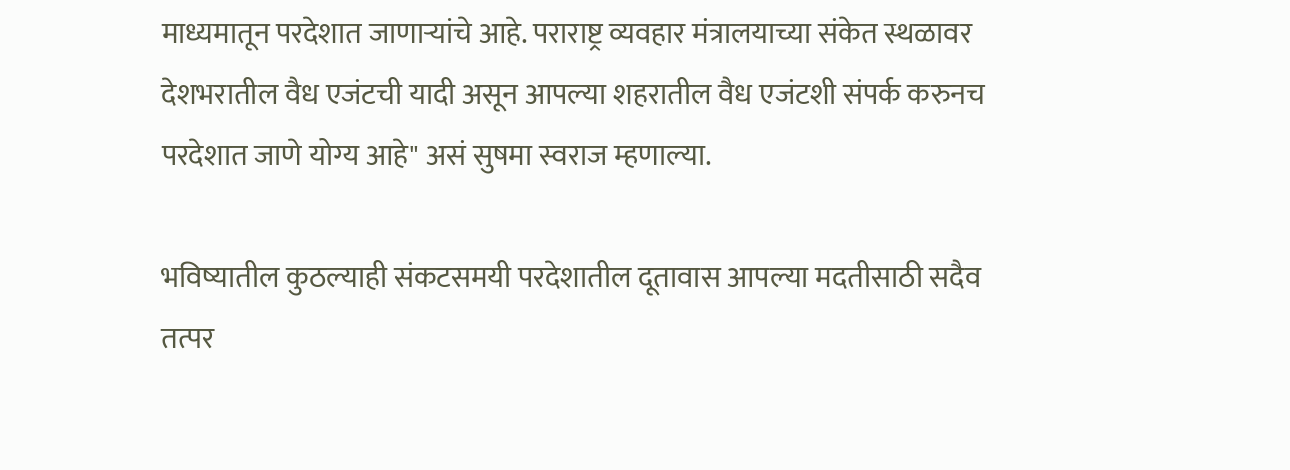माध्यमातून परदेशात जाणाऱ्यांचे आहे. पराराष्ट्र व्यवहार मंत्रालयाच्या संकेत स्थळावर देशभरातील वैध एजंटची यादी असून आपल्या शहरातील वैध एजंटशी संपर्क करुनच परदेशात जाणे योग्य आहे" असं सुषमा स्वराज म्हणाल्या.

भविष्यातील कुठल्याही संकटसमयी परदेशातील दूतावास आपल्या मदतीसाठी सदैव तत्पर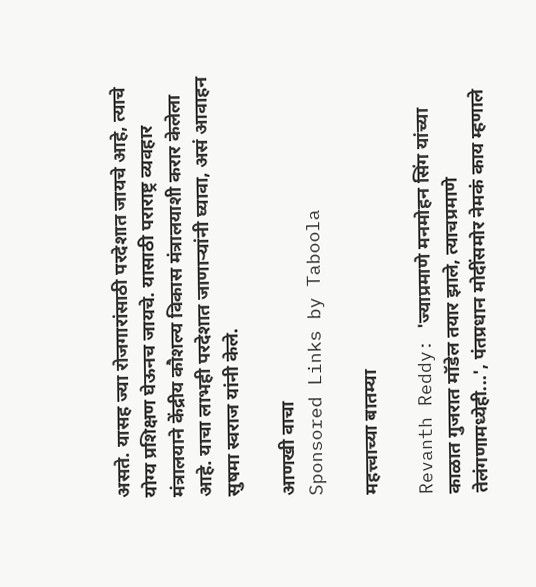असते. यासह ज्या रोजगारांसाठी परदेशात जायचे आहे, त्याचे योग्य प्रशिक्षण घेऊनच जायचे. यासाठी पराराष्ट्र व्यवहार मंत्रालयाने केंद्रीय कौशल्य विकास मंत्रालयाशी करार केलेला आहे. याचा लाभही परदेशात जाणाऱ्यांनी घ्यावा, असं आवाहन सुषमा स्वराज यांनी केले.

आणखी वाचा
Sponsored Links by Taboola

महत्त्वाच्या बातम्या

Revanth Reddy: 'ज्याप्रमाणे मनमोहन सिंग यांच्या काळात गुजरात मॉडेल तयार झाले, त्याचप्रमाणे तेलंगणामध्येही...', पंतप्रधान मोदींसमोर नेमकं काय म्हणाले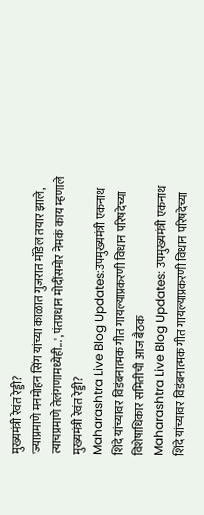मुख्यमंत्री रेवंत रेड्डी?
'ज्याप्रमाणे मनमोहन सिंग यांच्या काळात गुजरात मॉडेल तयार झाले, त्याचप्रमाणे तेलंगणामध्येही...', पंतप्रधान मोदींसमोर नेमकं काय म्हणाले मुख्यमंत्री रेवंत रेड्डी?
Maharashtra Live Blog Updates:उपमुख्यमंत्री एकनाथ शिंदे यांच्यावर विडंबनात्मक गीत गायल्याप्रकरणी विधान परिषदेच्या विशेषाधिकार समितीची आज बैठक
Maharashtra Live Blog Updates: उपमुख्यमंत्री एकनाथ शिंदे यांच्यावर विडंबनात्मक गीत गायल्याप्रकरणी विधान परिषदेच्या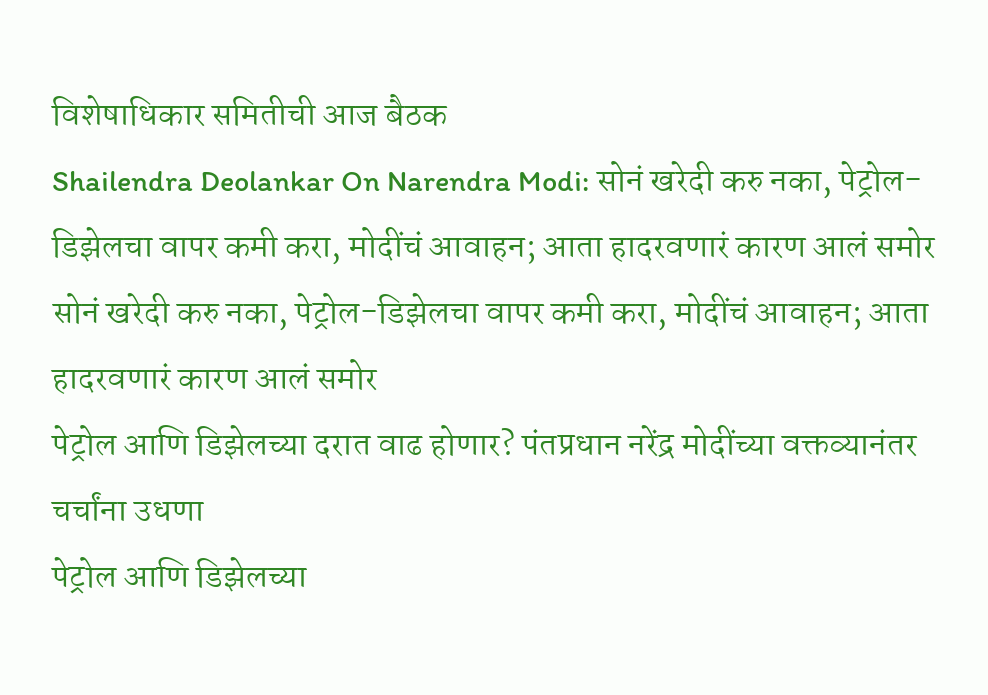विशेषाधिकार समितीची आज बैठक
Shailendra Deolankar On Narendra Modi: सोनं खरेदी करु नका, पेट्रोल-डिझेलचा वापर कमी करा, मोदींचं आवाहन; आता हादरवणारं कारण आलं समोर
सोनं खरेदी करु नका, पेट्रोल-डिझेलचा वापर कमी करा, मोदींचं आवाहन; आता हादरवणारं कारण आलं समोर
पेट्रोल आणि डिझेलच्या दरात वाढ होणार? पंतप्रधान नरेंद्र मोदींच्या वक्तव्यानंतर चर्चांना उधणा
पेट्रोल आणि डिझेलच्या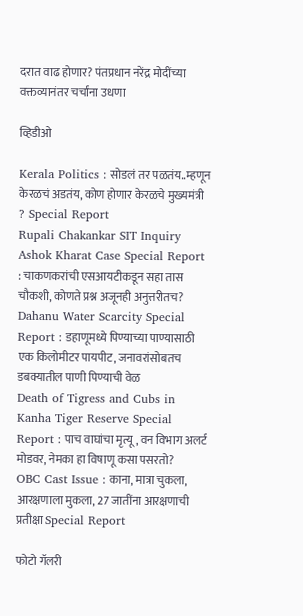दरात वाढ होणार? पंतप्रधान नरेंद्र मोदींच्या वक्तव्यानंतर चर्चांना उधणा

व्हिडीओ

Kerala Politics : सोडलं तर पळतंय..म्हणून केरळचं अडतंय, कोण होणार केरळचे मुख्यमंत्री ? Special Report
Rupali Chakankar SIT Inquiry Ashok Kharat Case Special Report : चाकणकरांची एसआयटीकडून सहा तास चौकशी, कोणते प्रश्न अजूनही अनुत्तरीतच?
Dahanu Water Scarcity Special Report : डहाणूमध्ये पिण्याच्या पाण्यासाठी एक किलोमीटर पायपीट, जनावरांसोबतच डबक्यातील पाणी पिण्याची वेळ
Death of Tigress and Cubs in Kanha Tiger Reserve Special Report : पाच वाघांचा मृत्यू, वन विभाग अलर्ट मोडवर, नेमका हा विषाणू कसा पसरतो?
OBC Cast Issue : काना, मात्रा चुकला, आरक्षणाला मुकला, 27 जातींना आरक्षणाची प्रतीक्षा Special Report

फोटो गॅलरी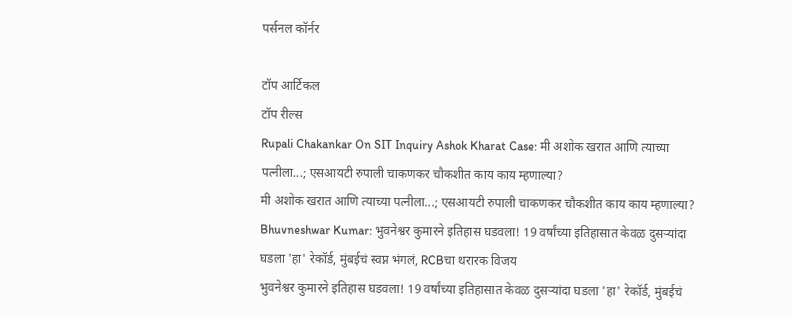पर्सनल कॉर्नर

टॉप आर्टिकल
टॉप रील्स
Rupali Chakankar On SIT Inquiry Ashok Kharat Case: मी अशोक खरात आणि त्याच्या पत्नीला...; एसआयटी रुपाली चाकणकर चौकशीत काय काय म्हणाल्या?
मी अशोक खरात आणि त्याच्या पत्नीला...; एसआयटी रुपाली चाकणकर चौकशीत काय काय म्हणाल्या?
Bhuvneshwar Kumar: भुवनेश्वर कुमारने इतिहास घडवला! 19 वर्षांच्या इतिहासात केवळ दुसऱ्यांदा घडला 'हा' रेकॉर्ड, मुंबईचं स्वप्न भंगलं, RCBचा थरारक विजय
भुवनेश्वर कुमारने इतिहास घडवला! 19 वर्षांच्या इतिहासात केवळ दुसऱ्यांदा घडला 'हा' रेकॉर्ड, मुंबईचं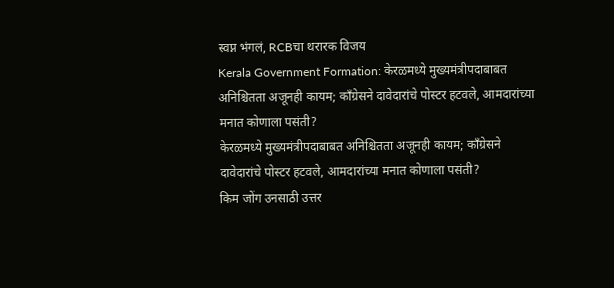स्वप्न भंगलं, RCBचा थरारक विजय
Kerala Government Formation: केरळमध्ये मुख्यमंत्रीपदाबाबत अनिश्चितता अजूनही कायम; काँग्रेसने दावेदारांचे पोस्टर हटवले, आमदारांच्या मनात कोणाला पसंती?
केरळमध्ये मुख्यमंत्रीपदाबाबत अनिश्चितता अजूनही कायम; काँग्रेसने दावेदारांचे पोस्टर हटवले, आमदारांच्या मनात कोणाला पसंती?
किम जोंग उनसाठी उत्तर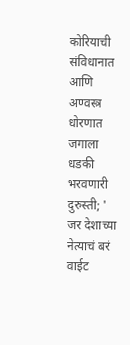कोरियाची संविधानात आणि अण्वस्त्र धोरणात जगाला धडकी भरवणारी दुरुस्ती; ' जर देशाच्या नेत्याचं बरं वाईट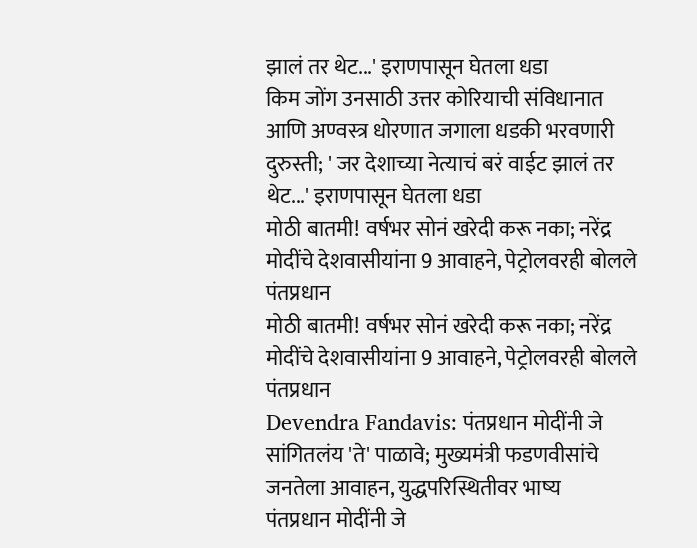झालं तर थेट...' इराणपासून घेतला धडा
किम जोंग उनसाठी उत्तर कोरियाची संविधानात आणि अण्वस्त्र धोरणात जगाला धडकी भरवणारी दुरुस्ती; ' जर देशाच्या नेत्याचं बरं वाईट झालं तर थेट...' इराणपासून घेतला धडा
मोठी बातमी! वर्षभर सोनं खरेदी करू नका; नरेंद्र मोदींचे देशवासीयांना 9 आवाहने, पेट्रोलवरही बोलले पंतप्रधान
मोठी बातमी! वर्षभर सोनं खरेदी करू नका; नरेंद्र मोदींचे देशवासीयांना 9 आवाहने, पेट्रोलवरही बोलले पंतप्रधान
Devendra Fandavis: पंतप्रधान मोदींनी जे सांगितलंय 'ते' पाळावे; मुख्यमंत्री फडणवीसांचे जनतेला आवाहन, युद्धपरिस्थितीवर भाष्य
पंतप्रधान मोदींनी जे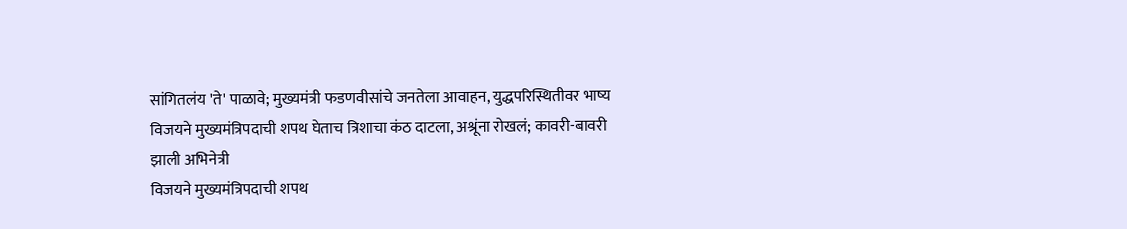सांगितलंय 'ते' पाळावे; मुख्यमंत्री फडणवीसांचे जनतेला आवाहन, युद्धपरिस्थितीवर भाष्य
विजयने मुख्यमंत्रिपदाची शपथ घेताच त्रिशाचा कंठ दाटला, अश्रूंना रोखलं; कावरी-बावरी झाली अभिनेत्री
विजयने मुख्यमंत्रिपदाची शपथ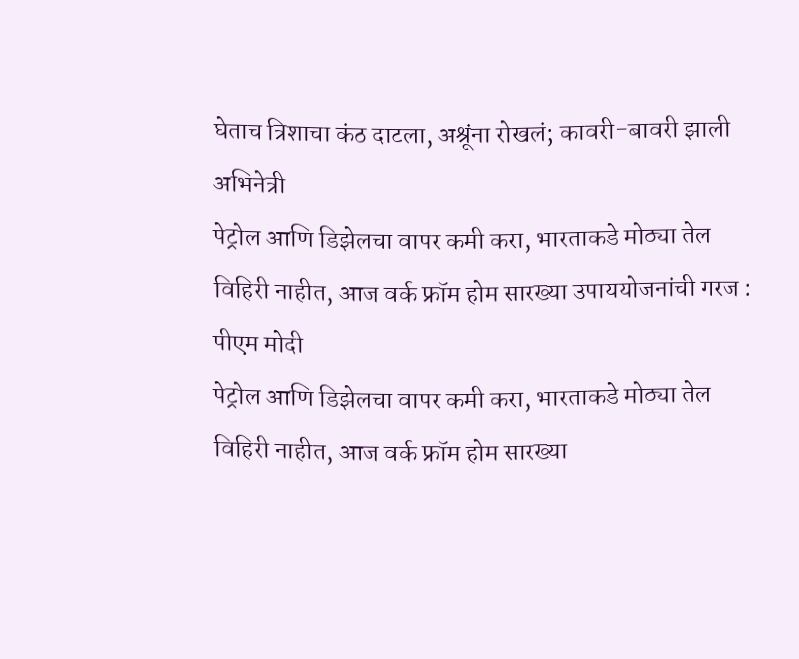घेताच त्रिशाचा कंठ दाटला, अश्रूंना रोखलं; कावरी-बावरी झाली अभिनेत्री
पेट्रोल आणि डिझेलचा वापर कमी करा, भारताकडे मोठ्या तेल विहिरी नाहीत, आज वर्क फ्रॉम होम सारख्या उपाययोजनांची गरज : पीएम मोदी
पेट्रोल आणि डिझेलचा वापर कमी करा, भारताकडे मोठ्या तेल विहिरी नाहीत, आज वर्क फ्रॉम होम सारख्या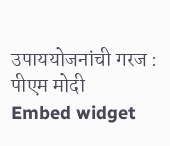उपाययोजनांची गरज : पीएम मोदी
Embed widget